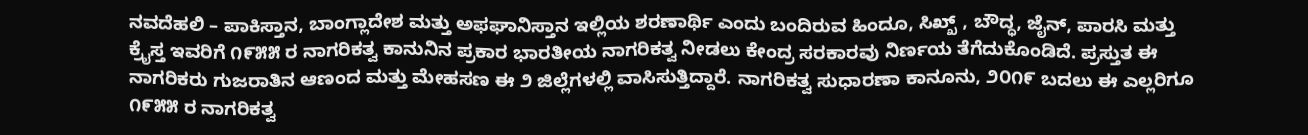ನವದೆಹಲಿ – ಪಾಕಿಸ್ತಾನ, ಬಾಂಗ್ಲಾದೇಶ ಮತ್ತು ಅಫಘಾನಿಸ್ತಾನ ಇಲ್ಲಿಯ ಶರಣಾರ್ಥಿ ಎಂದು ಬಂದಿರುವ ಹಿಂದೂ, ಸಿಖ್ಖ್ , ಬೌದ್ಧ, ಜೈನ್, ಪಾರಸಿ ಮತ್ತು ಕ್ರೈಸ್ತ ಇವರಿಗೆ ೧೯೫೫ ರ ನಾಗರಿಕತ್ವ ಕಾನುನಿನ ಪ್ರಕಾರ ಭಾರತೀಯ ನಾಗರಿಕತ್ವ ನೀಡಲು ಕೇಂದ್ರ ಸರಕಾರವು ನಿರ್ಣಯ ತೆಗೆದುಕೊಂಡಿದೆ. ಪ್ರಸ್ತುತ ಈ ನಾಗರಿಕರು ಗುಜರಾತಿನ ಆಣಂದ ಮತ್ತು ಮೇಹಸಣ ಈ ೨ ಜಿಲ್ಲೆಗಳಲ್ಲಿ ವಾಸಿಸುತ್ತಿದ್ದಾರೆ. ನಾಗರಿಕತ್ವ ಸುಧಾರಣಾ ಕಾನೂನು, ೨೦೧೯ ಬದಲು ಈ ಎಲ್ಲರಿಗೂ ೧೯೫೫ ರ ನಾಗರಿಕತ್ವ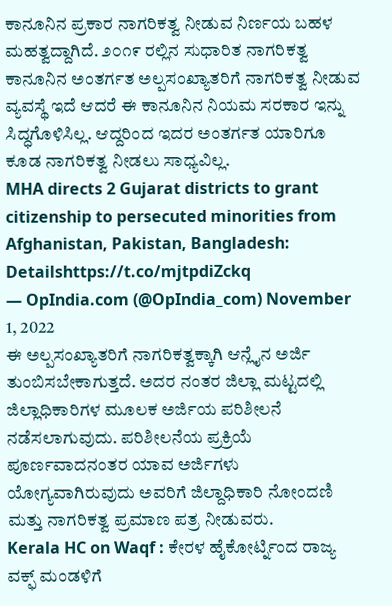ಕಾನೂನಿನ ಪ್ರಕಾರ ನಾಗರಿಕತ್ವ ನೀಡುವ ನಿರ್ಣಯ ಬಹಳ ಮಹತ್ವದ್ದಾಗಿದೆ. ೨೦೧೯ ರಲ್ಲಿನ ಸುಧಾರಿತ ನಾಗರಿಕತ್ವ ಕಾನೂನಿನ ಅಂತರ್ಗತ ಅಲ್ಪಸಂಖ್ಯಾತರಿಗೆ ನಾಗರಿಕತ್ವ ನೀಡುವ ವ್ಯವಸ್ಥೆ ಇದೆ ಆದರೆ ಈ ಕಾನೂನಿನ ನಿಯಮ ಸರಕಾರ ಇನ್ನು ಸಿದ್ಧಗೊಳಿಸಿಲ್ಲ. ಆದ್ದರಿಂದ ಇದರ ಅಂತರ್ಗತ ಯಾರಿಗೂ ಕೂಡ ನಾಗರಿಕತ್ವ ನೀಡಲು ಸಾಧ್ಯವಿಲ್ಲ.
MHA directs 2 Gujarat districts to grant citizenship to persecuted minorities from Afghanistan, Pakistan, Bangladesh: Detailshttps://t.co/mjtpdiZckq
— OpIndia.com (@OpIndia_com) November 1, 2022
ಈ ಅಲ್ಪಸಂಖ್ಯಾತರಿಗೆ ನಾಗರಿಕತ್ವಕ್ಕಾಗಿ ಆನ್ಲೈನ ಅರ್ಜಿ ತುಂಬಿಸಬೇಕಾಗುತ್ತದೆ. ಅದರ ನಂತರ ಜಿಲ್ಲಾ ಮಟ್ಟದಲ್ಲಿ ಜಿಲ್ಲಾಧಿಕಾರಿಗಳ ಮೂಲಕ ಅರ್ಜಿಯ ಪರಿಶೀಲನೆ ನಡೆಸಲಾಗುವುದು. ಪರಿಶೀಲನೆಯ ಪ್ರಕ್ರಿಯೆ ಪೂರ್ಣವಾದನಂತರ ಯಾವ ಅರ್ಜಿಗಳು ಯೋಗ್ಯವಾಗಿರುವುದು ಅವರಿಗೆ ಜಿಲ್ದಾಧಿಕಾರಿ ನೋಂದಣಿ ಮತ್ತು ನಾಗರಿಕತ್ವ ಪ್ರಮಾಣ ಪತ್ರ ನೀಡುವರು.
Kerala HC on Waqf : ಕೇರಳ ಹೈಕೋರ್ಟ್ನಿಂದ ರಾಜ್ಯ ವಕ್ಫ್ ಮಂಡಳಿಗೆ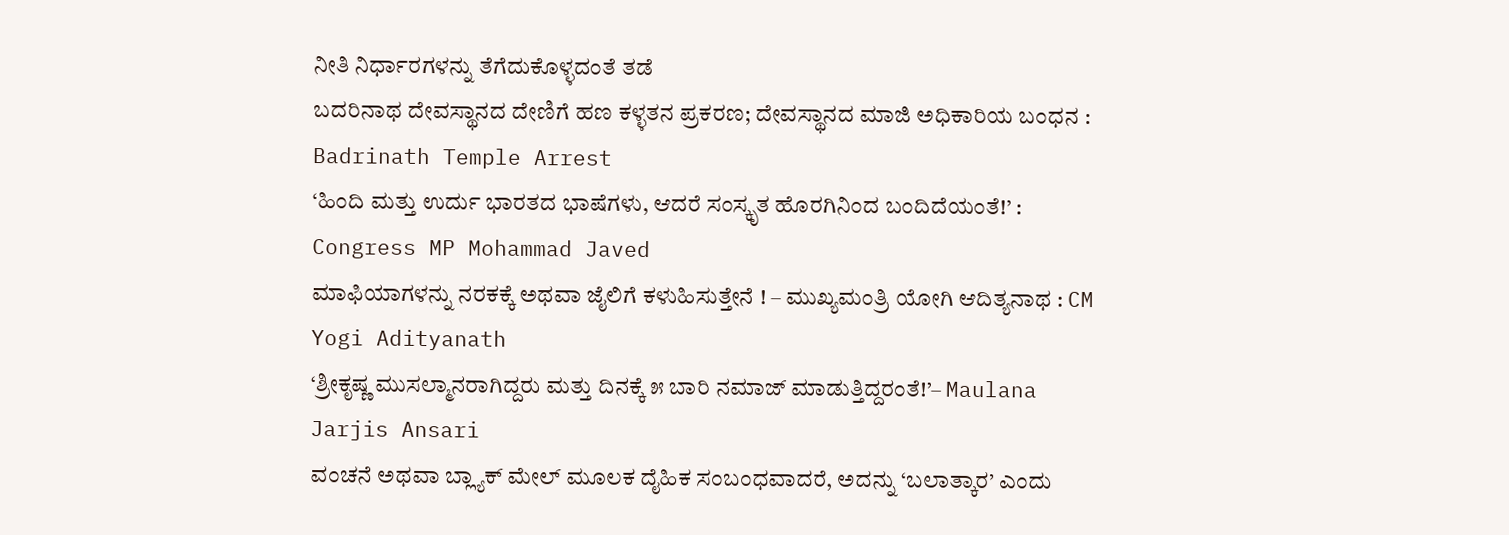ನೀತಿ ನಿರ್ಧಾರಗಳನ್ನು ತೆಗೆದುಕೊಳ್ಳದಂತೆ ತಡೆ
ಬದರಿನಾಥ ದೇವಸ್ಥಾನದ ದೇಣಿಗೆ ಹಣ ಕಳ್ಳತನ ಪ್ರಕರಣ; ದೇವಸ್ಥಾನದ ಮಾಜಿ ಅಧಿಕಾರಿಯ ಬಂಧನ : Badrinath Temple Arrest
‘ಹಿಂದಿ ಮತ್ತು ಉರ್ದು ಭಾರತದ ಭಾಷೆಗಳು, ಆದರೆ ಸಂಸ್ಕೃತ ಹೊರಗಿನಿಂದ ಬಂದಿದೆಯಂತೆ!’ : Congress MP Mohammad Javed
ಮಾಫಿಯಾಗಳನ್ನು ನರಕಕ್ಕೆ ಅಥವಾ ಜೈಲಿಗೆ ಕಳುಹಿಸುತ್ತೇನೆ ! – ಮುಖ್ಯಮಂತ್ರಿ ಯೋಗಿ ಆದಿತ್ಯನಾಥ : CM Yogi Adityanath
‘ಶ್ರೀಕೃಷ್ಣ ಮುಸಲ್ಮಾನರಾಗಿದ್ದರು ಮತ್ತು ದಿನಕ್ಕೆ ೫ ಬಾರಿ ನಮಾಜ್ ಮಾಡುತ್ತಿದ್ದರಂತೆ!’– Maulana Jarjis Ansari
ವಂಚನೆ ಅಥವಾ ಬ್ಲ್ಯಾಕ್ ಮೇಲ್ ಮೂಲಕ ದೈಹಿಕ ಸಂಬಂಧವಾದರೆ, ಅದನ್ನು ‘ಬಲಾತ್ಕಾರ’ ಎಂದು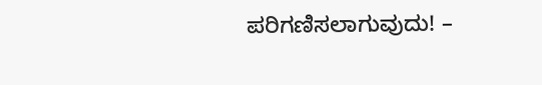ಪರಿಗಣಿಸಲಾಗುವುದು! –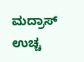ಮದ್ರಾಸ್ ಉಚ್ಚ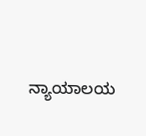ನ್ಯಾಯಾಲಯ